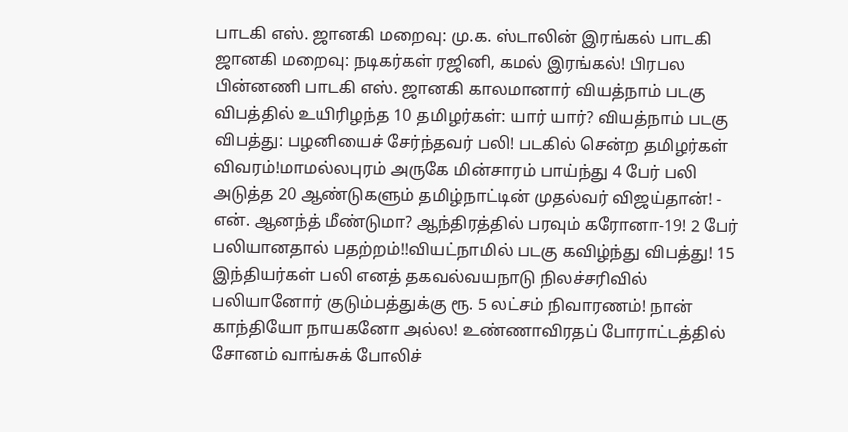பாடகி எஸ். ஜானகி மறைவு: மு.க. ஸ்டாலின் இரங்கல் பாடகி ஜானகி மறைவு: நடிகர்கள் ரஜினி, கமல் இரங்கல்! பிரபல பின்னணி பாடகி எஸ். ஜானகி காலமானார் வியத்நாம் படகு விபத்தில் உயிரிழந்த 10 தமிழர்கள்: யார் யார்? வியத்நாம் படகு விபத்து: பழனியைச் சேர்ந்தவர் பலி! படகில் சென்ற தமிழர்கள் விவரம்!மாமல்லபுரம் அருகே மின்சாரம் பாய்ந்து 4 பேர் பலி அடுத்த 20 ஆண்டுகளும் தமிழ்நாட்டின் முதல்வர் விஜய்தான்! - என். ஆனந்த் மீண்டுமா? ஆந்திரத்தில் பரவும் கரோனா-19! 2 பேர் பலியானதால் பதற்றம்!!வியட்நாமில் படகு கவிழ்ந்து விபத்து! 15 இந்தியர்கள் பலி எனத் தகவல்வயநாடு நிலச்சரிவில் பலியானோர் குடும்பத்துக்கு ரூ. 5 லட்சம் நிவாரணம்! நான் காந்தியோ நாயகனோ அல்ல! உண்ணாவிரதப் போராட்டத்தில் சோனம் வாங்சுக் போலிச்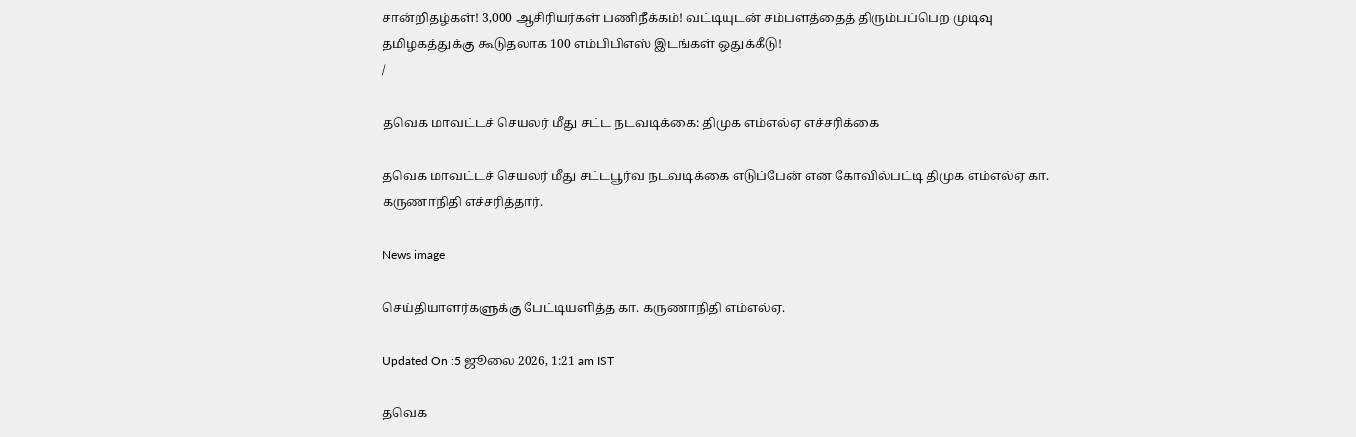சான்றிதழ்கள்! 3,000 ஆசிரியர்கள் பணிநீக்கம்! வட்டியுடன் சம்பளத்தைத் திரும்பப்பெற முடிவு தமிழகத்துக்கு கூடுதலாக 100 எம்பிபிஎஸ் இடங்கள் ஒதுக்கீடு!
/

தவெக மாவட்டச் செயலர் மீது சட்ட நடவடிக்கை: திமுக எம்எல்ஏ எச்சரிக்கை

தவெக மாவட்டச் செயலர் மீது சட்டபூர்வ நடவடிக்கை எடுப்பேன் என கோவில்பட்டி திமுக எம்எல்ஏ கா. கருணாநிதி எச்சரித்தார்.

News image

செய்தியாளர்களுக்கு பேட்டியளித்த கா. கருணாநிதி எம்எல்ஏ.

Updated On :5 ஜூலை 2026, 1:21 am IST

தவெக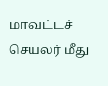மாவட்டச் செயலர் மீது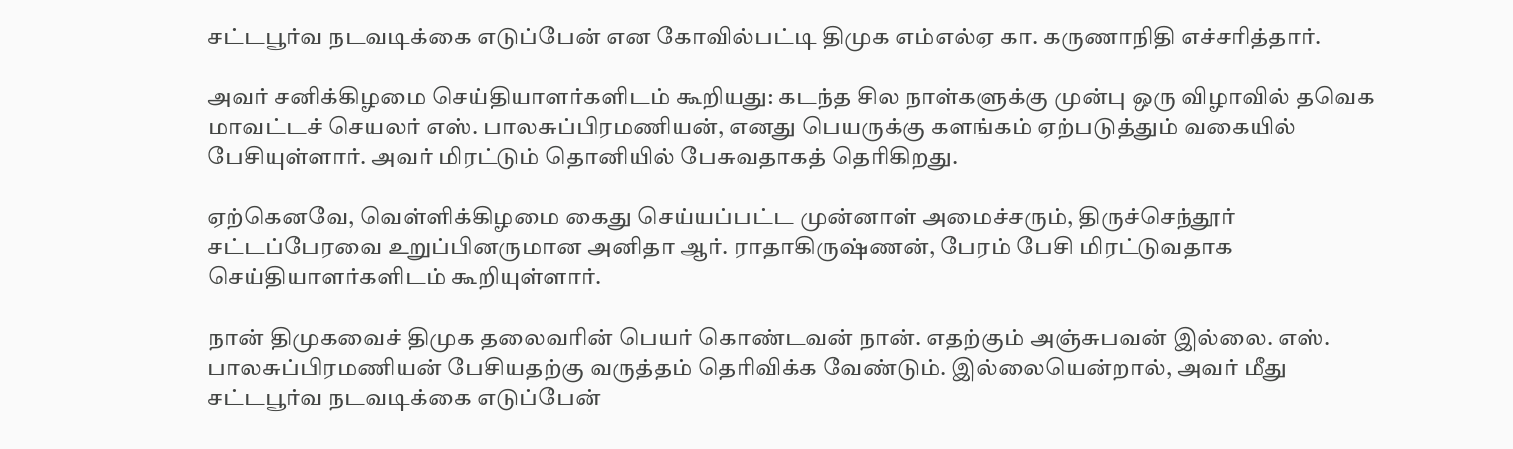சட்டபூர்வ நடவடிக்கை எடுப்பேன் என கோவில்பட்டி திமுக எம்எல்ஏ கா. கருணாநிதி எச்சரித்தார்.

அவர் சனிக்கிழமை செய்தியாளர்களிடம் கூறியது: கடந்த சில நாள்களுக்கு முன்பு ஒரு விழாவில் தவெக மாவட்டச் செயலர் எஸ். பாலசுப்பிரமணியன், எனது பெயருக்கு களங்கம் ஏற்படுத்தும் வகையில் பேசியுள்ளார். அவர் மிரட்டும் தொனியில் பேசுவதாகத் தெரிகிறது.

ஏற்கெனவே, வெள்ளிக்கிழமை கைது செய்யப்பட்ட முன்னாள் அமைச்சரும், திருச்செந்தூர் சட்டப்பேரவை உறுப்பினருமான அனிதா ஆர். ராதாகிருஷ்ணன், பேரம் பேசி மிரட்டுவதாக செய்தியாளர்களிடம் கூறியுள்ளார்.

நான் திமுகவைச் திமுக தலைவரின் பெயர் கொண்டவன் நான். எதற்கும் அஞ்சுபவன் இல்லை. எஸ். பாலசுப்பிரமணியன் பேசியதற்கு வருத்தம் தெரிவிக்க வேண்டும். இல்லையென்றால், அவர் மீது சட்டபூர்வ நடவடிக்கை எடுப்பேன்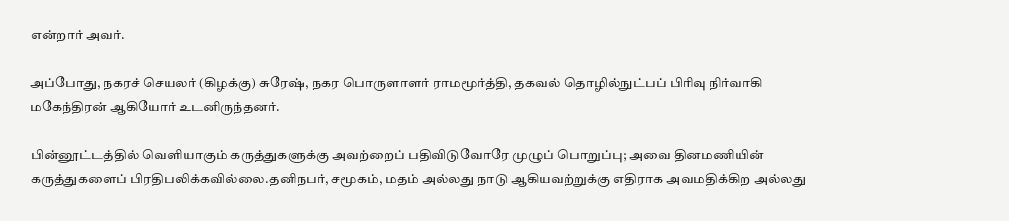என்றார் அவர்.

அப்போது, நகரச் செயலர் (கிழக்கு) சுரேஷ், நகர பொருளாளர் ராமமூர்த்தி, தகவல் தொழில்நுட்பப் பிரிவு நிர்வாகி மகேந்திரன் ஆகியோர் உடனிருந்தனர்.

பின்னூட்டத்தில் வெளியாகும் கருத்துகளுக்கு அவற்றைப் பதிவிடுவோரே முழுப் பொறுப்பு; அவை தினமணியின் கருத்துகளைப் பிரதிபலிக்கவில்லை.தனிநபர், சமூகம், மதம் அல்லது நாடு ஆகியவற்றுக்கு எதிராக அவமதிக்கிற அல்லது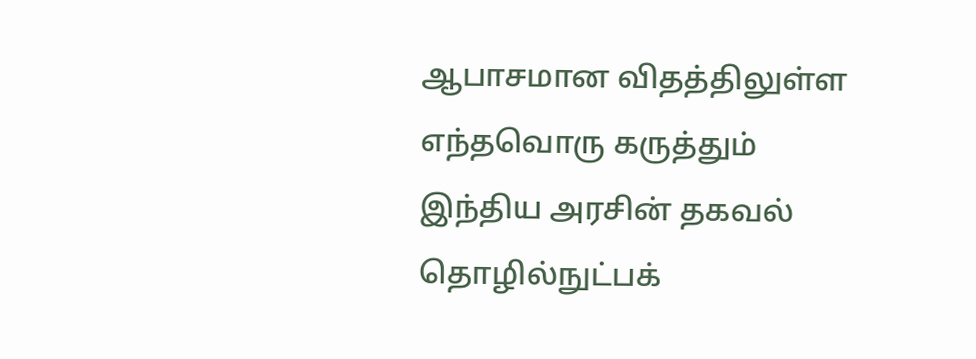ஆபாசமான விதத்திலுள்ள எந்தவொரு கருத்தும் இந்திய அரசின் தகவல் தொழில்நுட்பக்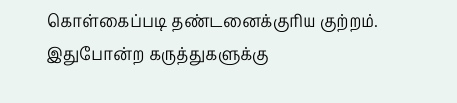கொள்கைப்படி தண்டனைக்குரிய குற்றம். இதுபோன்ற கருத்துகளுக்கு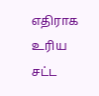எதிராக உரிய சட்ட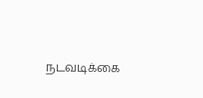நடவடிக்கை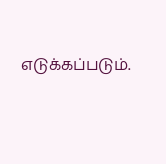எடுக்கப்படும்.